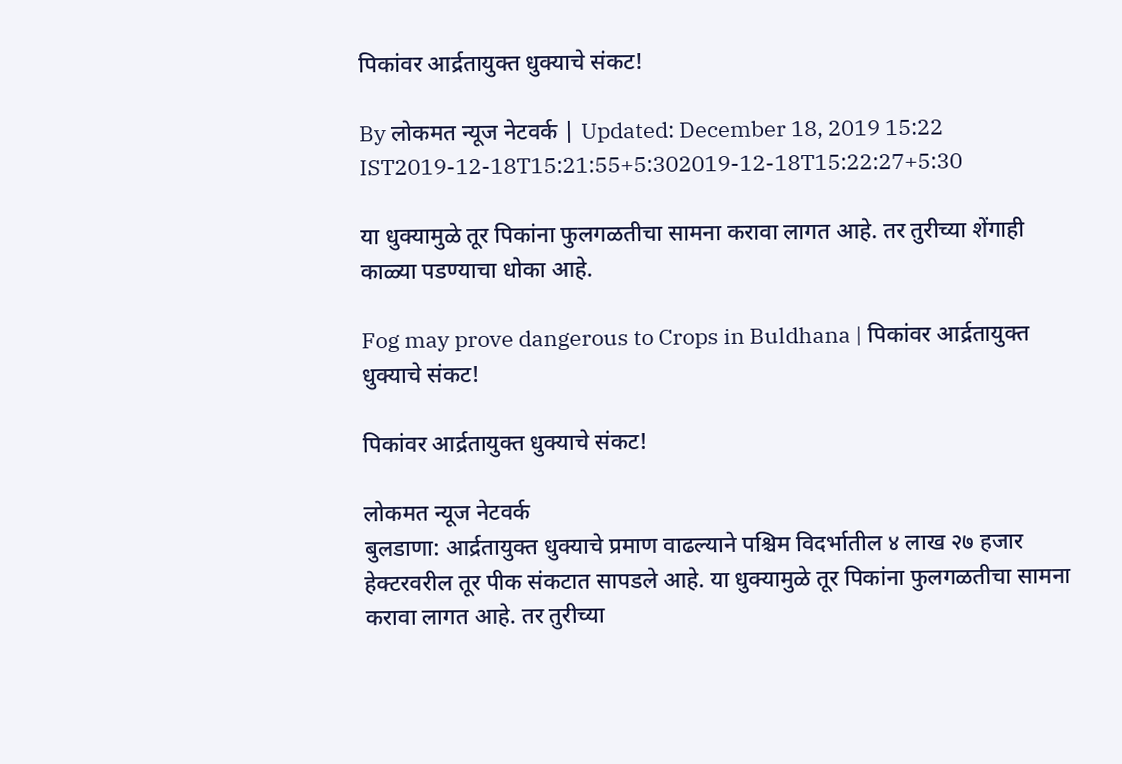पिकांवर आर्द्रतायुक्त धुक्याचे संकट!

By लोकमत न्यूज नेटवर्क | Updated: December 18, 2019 15:22 IST2019-12-18T15:21:55+5:302019-12-18T15:22:27+5:30

या धुक्यामुळे तूर पिकांना फुलगळतीचा सामना करावा लागत आहे. तर तुरीच्या शेंगाही काळ्या पडण्याचा धोका आहे.

Fog may prove dangerous to Crops in Buldhana | पिकांवर आर्द्रतायुक्त धुक्याचे संकट!

पिकांवर आर्द्रतायुक्त धुक्याचे संकट!

लोकमत न्यूज नेटवर्क
बुलडाणा: आर्द्रतायुक्त धुक्याचे प्रमाण वाढल्याने पश्चिम विदर्भातील ४ लाख २७ हजार हेक्टरवरील तूर पीक संकटात सापडले आहे. या धुक्यामुळे तूर पिकांना फुलगळतीचा सामना करावा लागत आहे. तर तुरीच्या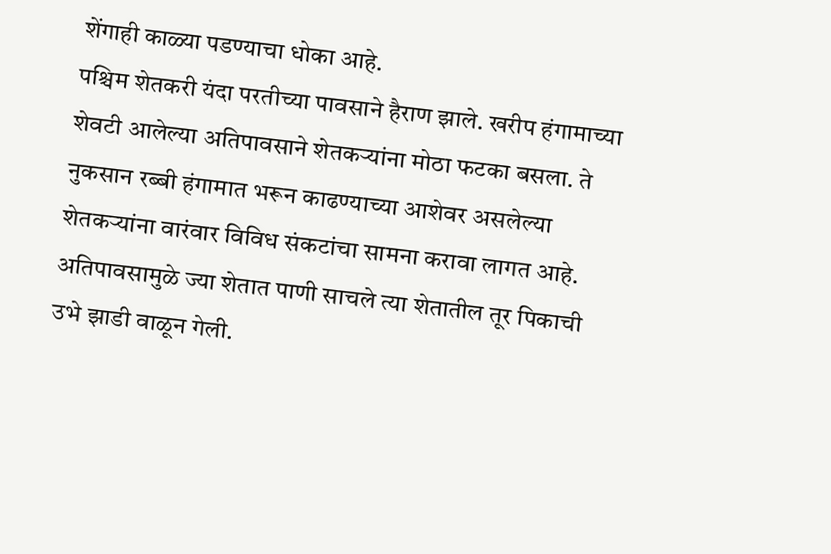शेंगाही काळ्या पडण्याचा धोका आहे.
पश्चिम शेतकरी यंदा परतीच्या पावसाने हैराण झाले. खरीप हंगामाच्या शेवटी आलेल्या अतिपावसाने शेतकऱ्यांना मोठा फटका बसला. ते नुकसान रब्बी हंगामात भरून काढण्याच्या आशेवर असलेल्या शेतकऱ्यांना वारंवार विविध संकटांचा सामना करावा लागत आहे. अतिपावसामुळे ज्या शेतात पाणी साचले त्या शेतातील तूर पिकाची उभे झाडी वाळून गेली.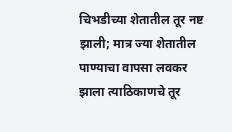चिभडीच्या शेतातील तूर नष्ट झाली; मात्र ज्या शेतातील पाण्याचा वापसा लवकर झाला त्याठिकाणचे तूर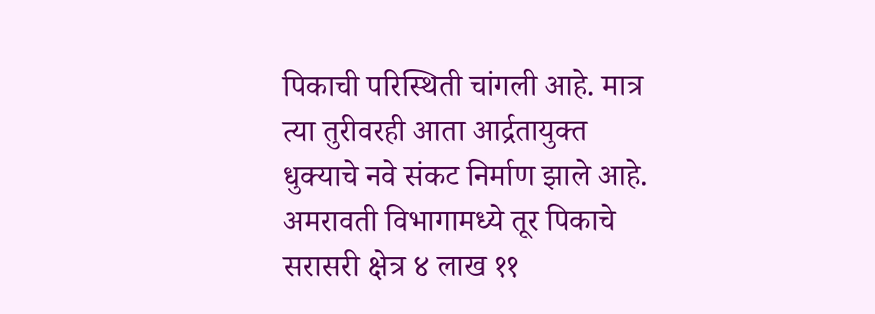पिकाची परिस्थिती चांगली आहे. मात्र त्या तुरीवरही आता आर्द्रतायुक्त धुक्याचे नवे संकट निर्माण झाले आहे. अमरावती विभागामध्ये तूर पिकाचे सरासरी क्षेत्र ४ लाख ११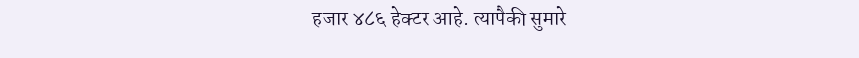हजार ४८६ हेक्टर आहे. त्यापैकी सुमारे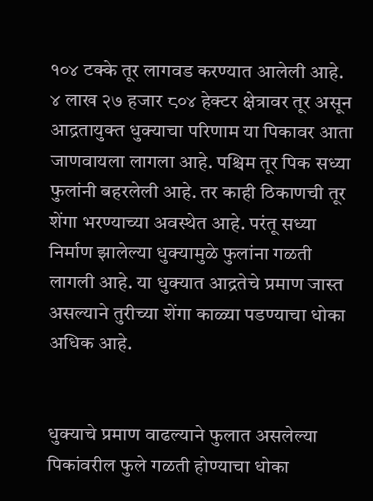१०४ टक्के तूर लागवड करण्यात आलेली आहे. ४ लाख २७ हजार ८०४ हेक्टर क्षेत्रावर तूर असून आद्रतायुक्त धुक्याचा परिणाम या पिकावर आता जाणवायला लागला आहे. पश्चिम तूर पिक सध्या फुलांनी बहरलेली आहे. तर काही ठिकाणची तूर शेंगा भरण्याच्या अवस्थेत आहे. परंतू सध्या निर्माण झालेल्या धुक्यामुळे फुलांना गळती लागली आहे. या धुक्यात आद्रतेचे प्रमाण जास्त असल्याने तुरीच्या शेंगा काळ्या पडण्याचा धोका अधिक आहे.


धुक्याचे प्रमाण वाढल्याने फुलात असलेल्या पिकांवरील फुले गळती होण्याचा धोका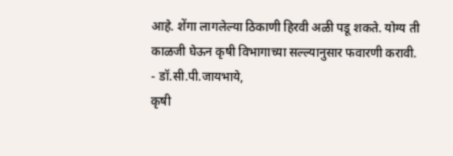आहे. शेंगा लागलेल्या ठिकाणी हिरवी अळी पडू शकते. योग्य ती काळजी घेऊन कृषी विभागाच्या सल्ल्यानुसार फवारणी करावी.
- डॉ.सी.पी.जायभाये,
कृषी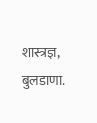शास्त्रज्ञ, बुलडाणा.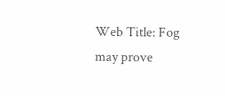Web Title: Fog may prove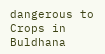dangerous to Crops in Buldhana